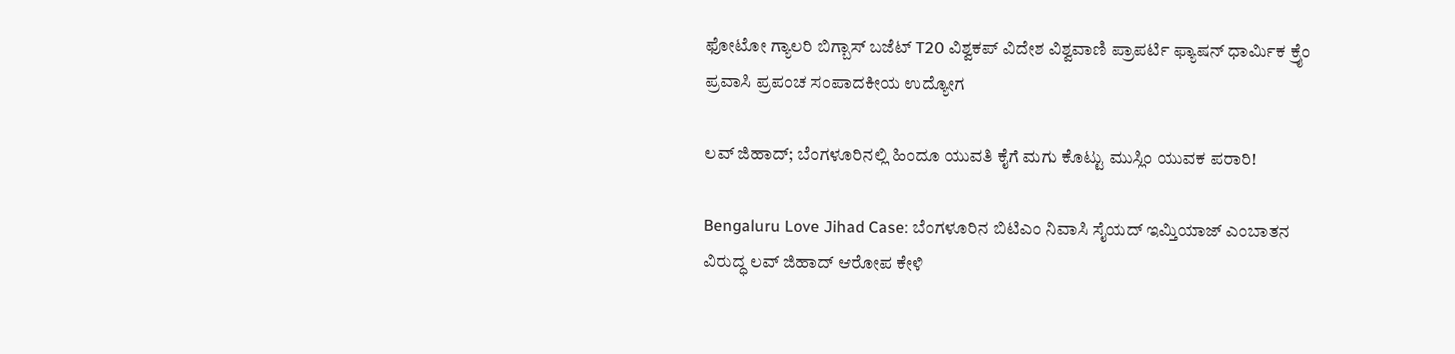ಫೋಟೋ ಗ್ಯಾಲರಿ ಬಿಗ್ಬಾಸ್ ಬಜೆಟ್ T20 ವಿಶ್ವಕಪ್ ವಿದೇಶ ವಿಶ್ವವಾಣಿ ಪ್ರಾಪರ್ಟಿ ಫ್ಯಾಷನ್ ಧಾರ್ಮಿಕ ಕ್ರೈಂ ಪ್ರವಾಸಿ ಪ್ರಪಂಚ ಸಂಪಾದಕೀಯ ಉದ್ಯೋಗ

ಲವ್‌ ಜಿಹಾದ್‌; ಬೆಂಗಳೂರಿನಲ್ಲಿ ಹಿಂದೂ ಯುವತಿ ಕೈಗೆ ಮಗು ಕೊಟ್ಟು ಮುಸ್ಲಿಂ ಯುವಕ ಪರಾರಿ!

Bengaluru Love Jihad Case: ಬೆಂಗಳೂರಿನ ಬಿಟಿಎಂ ನಿವಾಸಿ ಸೈಯದ್ ಇಮ್ತಿಯಾಜ್ ಎಂಬಾತನ ವಿರುದ್ಧ ಲವ್‌ ಜಿಹಾದ್‌ ಆರೋಪ ಕೇಳಿ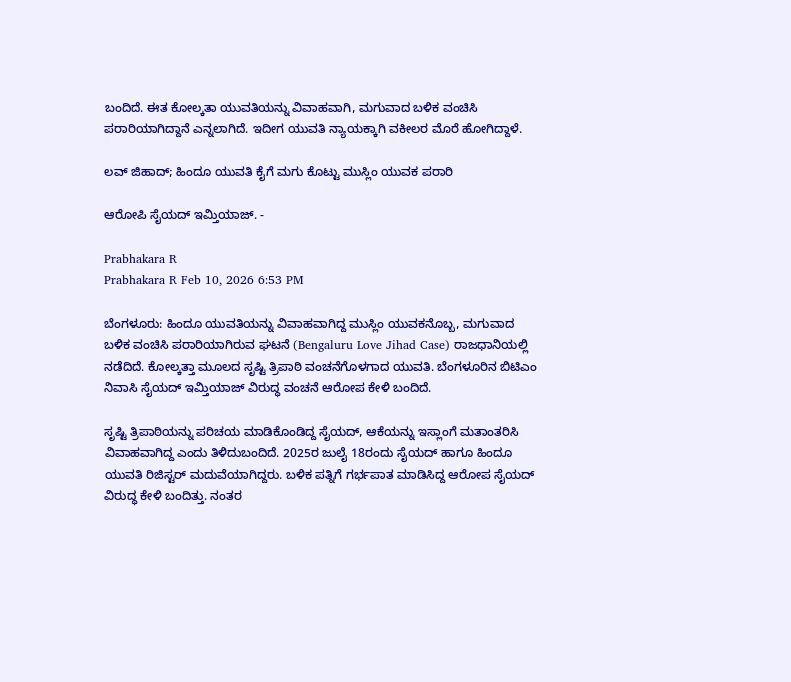ಬಂದಿದೆ. ಈತ ಕೋಲ್ಕತಾ ಯುವತಿಯನ್ನು ವಿವಾಹವಾಗಿ, ಮಗುವಾದ ಬಳಿಕ ವಂಚಿಸಿ ಪರಾರಿಯಾಗಿದ್ದಾನೆ ಎನ್ನಲಾಗಿದೆ. ಇದೀಗ ಯುವತಿ ನ್ಯಾಯಕ್ಕಾಗಿ ವಕೀಲರ ಮೊರೆ ಹೋಗಿದ್ದಾಳೆ.

ಲವ್‌ ಜಿಹಾದ್‌; ಹಿಂದೂ ಯುವತಿ ಕೈಗೆ ಮಗು ಕೊಟ್ಟು ಮುಸ್ಲಿಂ ಯುವಕ ಪರಾರಿ

ಆರೋಪಿ ಸೈಯದ್ ಇಮ್ತಿಯಾಜ್. -

Prabhakara R
Prabhakara R Feb 10, 2026 6:53 PM

ಬೆಂಗಳೂರು: ಹಿಂದೂ ಯುವತಿಯನ್ನು ವಿವಾಹವಾಗಿದ್ದ ಮುಸ್ಲಿಂ ಯುವಕನೊಬ್ಬ, ಮಗುವಾದ ಬಳಿಕ ವಂಚಿಸಿ ಪರಾರಿಯಾಗಿರುವ ಘಟನೆ (Bengaluru Love Jihad Case) ರಾಜಧಾನಿಯಲ್ಲಿ ನಡೆದಿದೆ. ಕೋಲ್ಕತ್ತಾ ಮೂಲದ ಸೃಷ್ಟಿ ತ್ರಿಪಾಠಿ ವಂಚನೆಗೊಳಗಾದ ಯುವತಿ. ಬೆಂಗಳೂರಿನ ಬಿಟಿಎಂ ನಿವಾಸಿ ಸೈಯದ್ ಇಮ್ತಿಯಾಜ್ ವಿರುದ್ಧ ವಂಚನೆ ಆರೋಪ ಕೇಳಿ ಬಂದಿದೆ.

ಸೃಷ್ಟಿ ತ್ರಿಪಾಠಿಯನ್ನು ಪರಿಚಯ ಮಾಡಿಕೊಂಡಿದ್ದ ಸೈಯದ್, ಆಕೆಯನ್ನು ಇಸ್ಲಾಂಗೆ ಮತಾಂತರಿಸಿ ವಿವಾಹವಾಗಿದ್ದ ಎಂದು ತಿಳಿದುಬಂದಿದೆ. 2025ರ ಜುಲೈ 18ರಂದು ಸೈಯದ್ ಹಾಗೂ ಹಿಂದೂ ಯುವತಿ ರಿಜಿಸ್ಟರ್ ಮದುವೆಯಾಗಿದ್ದರು. ಬಳಿಕ ಪತ್ನಿಗೆ ಗರ್ಭಪಾತ ಮಾಡಿಸಿದ್ದ ಆರೋಪ ಸೈಯದ್ ವಿರುದ್ಧ ಕೇಳಿ ಬಂದಿತ್ತು. ನಂತರ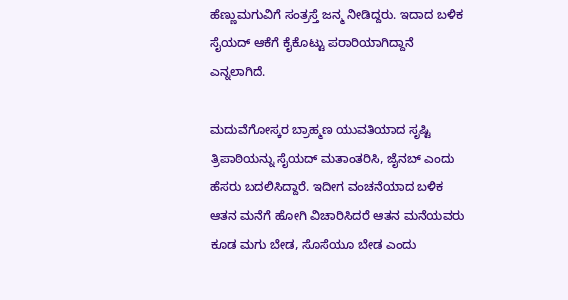ಹೆಣ್ಣುಮಗುವಿಗೆ ಸಂತ್ರಸ್ತೆ ಜನ್ಮ ನೀಡಿದ್ದರು. ಇದಾದ ಬಳಿಕ ಸೈಯದ್ ಆಕೆಗೆ ಕೈಕೊಟ್ಟು ಪರಾರಿಯಾಗಿದ್ದಾನೆ ಎನ್ನಲಾಗಿದೆ.

ಮದುವೆಗೋಸ್ಕರ ಬ್ರಾಹ್ಮಣ ಯುವತಿಯಾದ ಸೃಷ್ಟಿ ತ್ರಿಪಾಠಿಯನ್ನು ಸೈಯದ್‌ ಮತಾಂತರಿಸಿ, ಜೈನಬ್‌ ಎಂದು ಹೆಸರು ಬದಲಿಸಿದ್ದಾರೆ. ಇದೀಗ ವಂಚನೆಯಾದ ಬಳಿಕ ಆತನ ಮನೆಗೆ ಹೋಗಿ ವಿಚಾರಿಸಿದರೆ ಆತನ ಮನೆಯವರು ಕೂಡ ಮಗು ಬೇಡ, ಸೊಸೆಯೂ ಬೇಡ ಎಂದು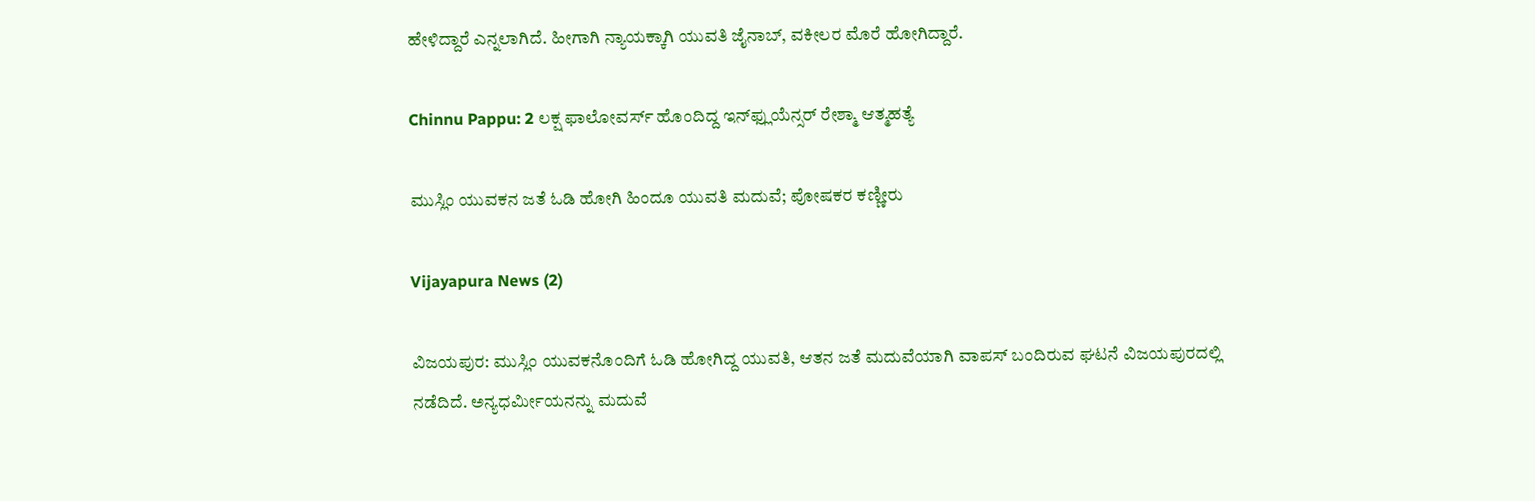ಹೇಳಿದ್ದಾರೆ ಎನ್ನಲಾಗಿದೆ. ಹೀಗಾಗಿ ನ್ಯಾಯಕ್ಕಾಗಿ ಯುವತಿ ಜೈನಾಬ್‌, ವಕೀಲರ ಮೊರೆ ಹೋಗಿದ್ದಾರೆ.

Chinnu Pappu: 2 ಲಕ್ಷ ಫಾಲೋವರ್ಸ್‌ ಹೊಂದಿದ್ದ ಇನ್‌ಫ್ಲುಯೆನ್ಸರ್‌ ರೇಶ್ಮಾ ಆತ್ಮಹತ್ಯೆ

ಮುಸ್ಲಿಂ ಯುವಕನ ಜತೆ ಓಡಿ ಹೋಗಿ ಹಿಂದೂ ಯುವತಿ ಮದುವೆ; ಪೋಷಕರ ಕಣ್ಣೀರು

Vijayapura News (2)

ವಿಜಯಪುರ: ಮುಸ್ಲಿಂ ಯುವಕನೊಂದಿಗೆ ಓಡಿ ಹೋಗಿದ್ದ ಯುವತಿ, ಆತನ ಜತೆ ಮದುವೆಯಾಗಿ ವಾಪಸ್‌ ಬಂದಿರುವ ಘಟನೆ ವಿಜಯಪುರದಲ್ಲಿ ನಡೆದಿದೆ. ಅನ್ಯಧರ್ಮೀಯನನ್ನು ಮದುವೆ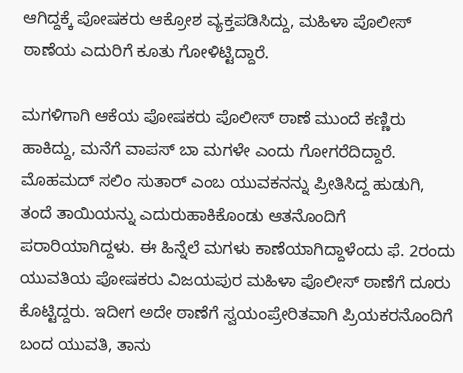ಆಗಿದ್ದಕ್ಕೆ ಪೋಷಕರು ಆಕ್ರೋಶ ವ್ಯಕ್ತಪಡಿಸಿದ್ದು, ಮಹಿಳಾ ಪೊಲೀಸ್ ಠಾಣೆಯ ಎದುರಿಗೆ ಕೂತು ಗೋಳಿಟ್ಟಿದ್ದಾರೆ.

ಮಗಳಿಗಾಗಿ ಆಕೆಯ ಪೋಷಕರು ಪೊಲೀಸ್ ಠಾಣೆ ಮುಂದೆ ಕಣ್ಣಿರು ಹಾಕಿದ್ದು, ಮನೆಗೆ ವಾಪಸ್‌ ಬಾ ಮಗಳೇ ಎಂದು ಗೋಗರೆದಿದ್ದಾರೆ. ಮೊಹಮದ್ ಸಲಿಂ ಸುತಾರ್ ಎಂಬ ಯುವಕನನ್ನು ಪ್ರೀತಿಸಿದ್ದ ಹುಡುಗಿ, ತಂದೆ ತಾಯಿಯನ್ನು ಎದುರುಹಾಕಿಕೊಂಡು ಆತನೊಂದಿಗೆ ಪರಾರಿಯಾಗಿದ್ದಳು. ಈ ಹಿನ್ನೆಲೆ ಮಗಳು ಕಾಣೆಯಾಗಿದ್ದಾಳೆಂದು ಫೆ. 2ರಂದು ಯುವತಿಯ ಪೋಷಕರು ವಿಜಯಪುರ ಮಹಿಳಾ ಪೊಲೀಸ್ ಠಾಣೆಗೆ ದೂರು ಕೊಟ್ಟಿದ್ದರು. ಇದೀಗ ಅದೇ ಠಾಣೆಗೆ ಸ್ವಯಂಪ್ರೇರಿತವಾಗಿ ಪ್ರಿಯಕರನೊಂದಿಗೆ ಬಂದ ಯುವತಿ, ತಾನು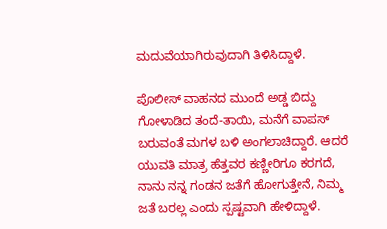ಮದುವೆಯಾಗಿರುವುದಾಗಿ ತಿಳಿಸಿದ್ದಾಳೆ.

ಪೊಲೀಸ್ ವಾಹನದ ಮುಂದೆ ಅಡ್ಡ ಬಿದ್ದು ಗೋಳಾಡಿದ ತಂದೆ-ತಾಯಿ, ಮನೆಗೆ ವಾಪಸ್ ಬರುವಂತೆ ಮಗಳ ಬಳಿ ಅಂಗಲಾಚಿದ್ದಾರೆ. ಆದರೆ ಯುವತಿ ಮಾತ್ರ ಹೆತ್ತವರ ಕಣ್ಣೀರಿಗೂ ಕರಗದೆ, ನಾನು ನನ್ನ ಗಂಡನ ಜತೆಗೆ ಹೋಗುತ್ತೇನೆ, ನಿಮ್ಮ ಜತೆ ಬರಲ್ಲ ಎಂದು ಸ್ಪಷ್ಟವಾಗಿ ಹೇಳಿದ್ದಾಳೆ.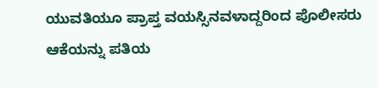ಯುವತಿಯೂ ಪ್ರಾಪ್ತ ವಯಸ್ಸಿನವಳಾದ್ದರಿಂದ ಪೊಲೀಸರು ಆಕೆಯನ್ನು ಪತಿಯ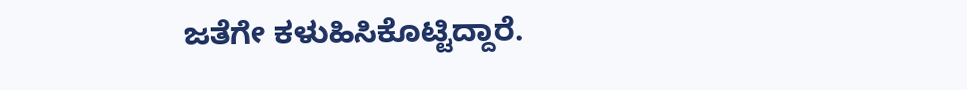ಜತೆಗೇ ಕಳುಹಿಸಿಕೊಟ್ಟಿದ್ದಾರೆ.